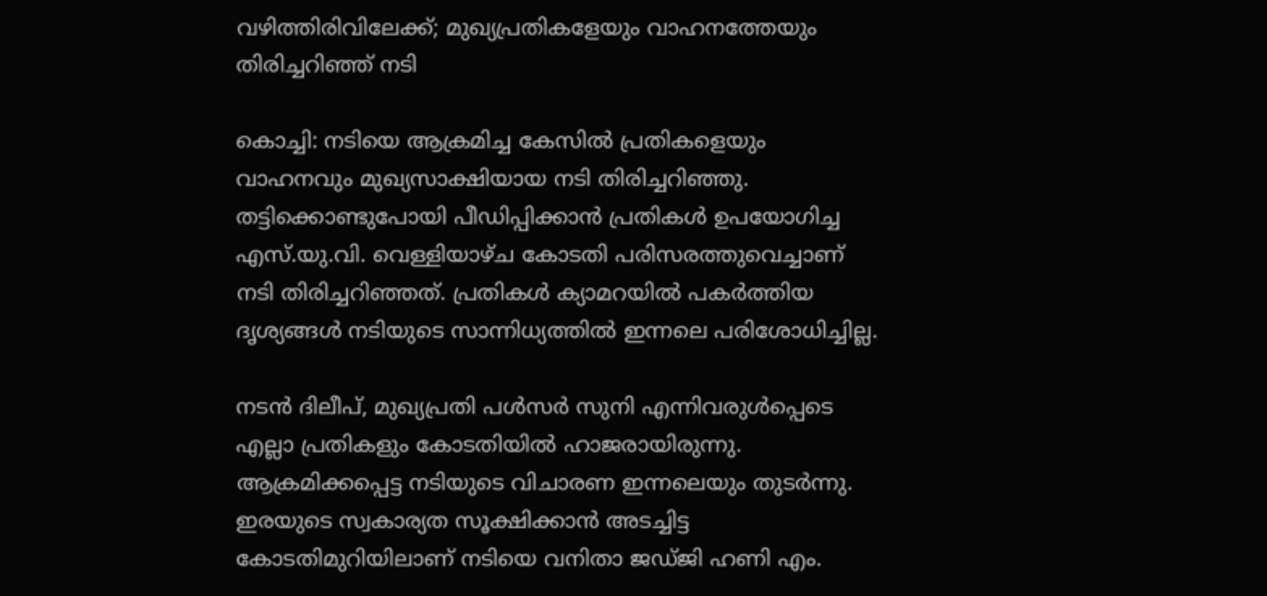വഴിത്തിരിവിലേക്ക്; മുഖ്യപ്രതികളേയും വാഹനത്തേയും തിരിച്ചറിഞ്ഞ് നടി

കൊച്ചി: നടിയെ ആക്രമിച്ച കേസില്‍ പ്രതികളെയും വാഹനവും മുഖ്യസാക്ഷിയായ നടി തിരിച്ചറിഞ്ഞു. തട്ടിക്കൊണ്ടുപോയി പീഡിപ്പിക്കാന്‍ പ്രതികള്‍ ഉപയോഗിച്ച എസ്.യു.വി. വെള്ളിയാഴ്ച കോടതി പരിസരത്തുവെച്ചാണ് നടി തിരിച്ചറിഞ്ഞത്. പ്രതികള്‍ ക്യാമറയില്‍ പകര്‍ത്തിയ ദൃശ്യങ്ങള്‍ നടിയുടെ സാന്നിധ്യത്തില്‍ ഇന്നലെ പരിശോധിച്ചില്ല.

നടന്‍ ദിലീപ്, മുഖ്യപ്രതി പള്‍സര്‍ സുനി എന്നിവരുള്‍പ്പെടെ എല്ലാ പ്രതികളും കോടതിയില്‍ ഹാജരായിരുന്നു. ആക്രമിക്കപ്പെട്ട നടിയുടെ വിചാരണ ഇന്നലെയും തുടര്‍ന്നു. ഇരയുടെ സ്വകാര്യത സൂക്ഷിക്കാന്‍ അടച്ചിട്ട കോടതിമുറിയിലാണ് നടിയെ വനിതാ ജഡ്ജി ഹണി എം.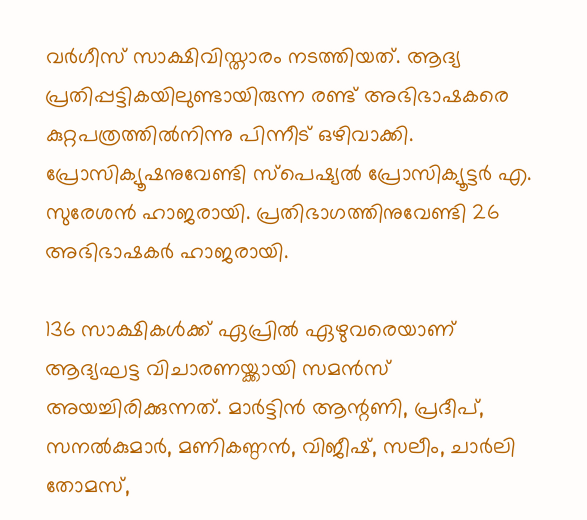വര്‍ഗീസ് സാക്ഷിവിസ്താരം നടത്തിയത്. ആദ്യ പ്രതിപ്പട്ടികയിലുണ്ടായിരുന്ന രണ്ട് അഭിഭാഷകരെ കുറ്റപത്രത്തില്‍നിന്നു പിന്നീട് ഒഴിവാക്കി. പ്രോസിക്യൂഷനുവേണ്ടി സ്‌പെഷ്യല്‍ പ്രോസിക്യൂട്ടര്‍ എ. സുരേശന്‍ ഹാജരായി. പ്രതിഭാഗത്തിനുവേണ്ടി 26 അഭിഭാഷകര്‍ ഹാജരായി.

136 സാക്ഷികള്‍ക്ക് ഏപ്രില്‍ ഏഴുവരെയാണ് ആദ്യഘട്ട വിചാരണയ്ക്കായി സമന്‍സ് അയച്ചിരിക്കുന്നത്. മാര്‍ട്ടിന്‍ ആന്റണി, പ്രദീപ്, സനല്‍കുമാര്‍, മണികണ്ഠന്‍, വിജീഷ്, സലീം, ചാര്‍ലി തോമസ്,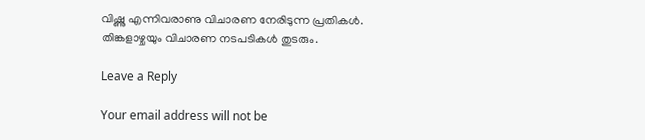വിഷ്ണു എന്നിവരാണു വിചാരണ നേരിടുന്ന പ്രതികള്‍. തിങ്കളാഴ്ചയും വിചാരണ നടപടികള്‍ തുടരും.

Leave a Reply

Your email address will not be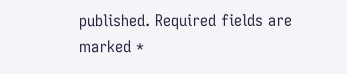published. Required fields are marked *